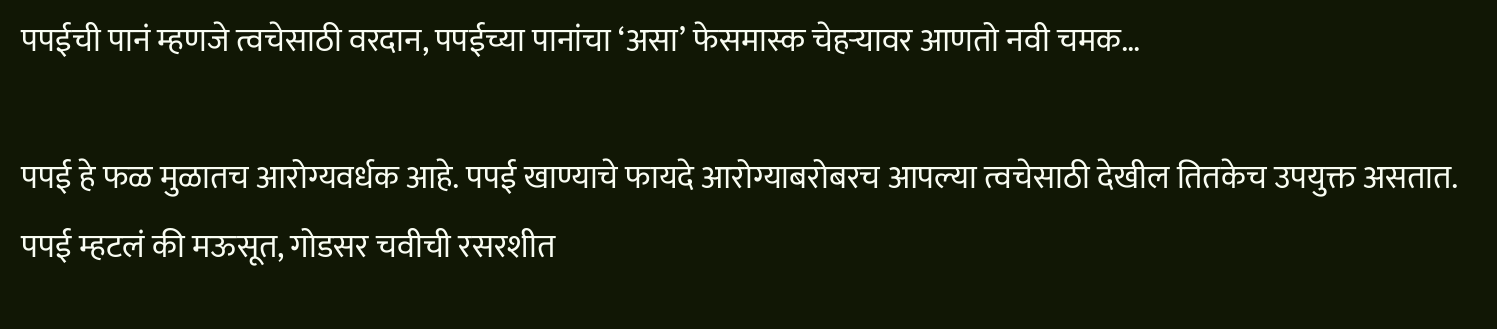पपईची पानं म्हणजे त्वचेसाठी वरदान, पपईच्या पानांचा ‘असा’ फेसमास्क चेहऱ्यावर आणतो नवी चमक…

पपई हे फळ मुळातच आरोग्यवर्धक आहे. पपई खाण्याचे फायदे आरोग्याबरोबरच आपल्या त्वचेसाठी देखील तितकेच उपयुक्त असतात. पपई म्हटलं की मऊसूत, गोडसर चवीची रसरशीत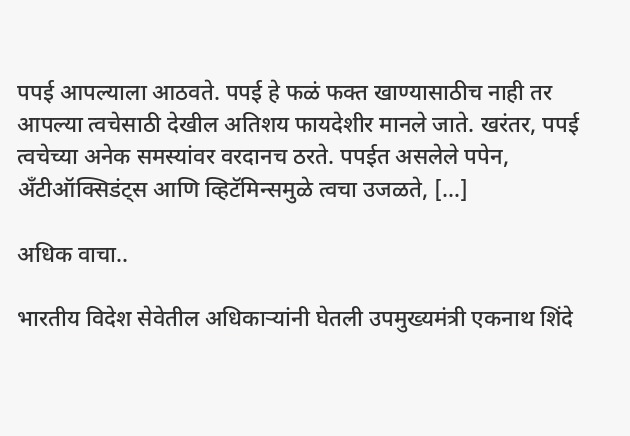पपई आपल्याला आठवते. पपई हे फळं फक्त खाण्यासाठीच नाही तर आपल्या त्वचेसाठी देखील अतिशय फायदेशीर मानले जाते. खरंतर, पपई त्वचेच्या अनेक समस्यांवर वरदानच ठरते. पपईत असलेले पपेन, अँटीऑक्सिडंट्स आणि व्हिटॅमिन्समुळे त्वचा उजळते, […]

अधिक वाचा..

भारतीय विदेश सेवेतील अधिकाऱ्यांनी घेतली उपमुख्यमंत्री एकनाथ शिंदे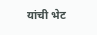यांची भेट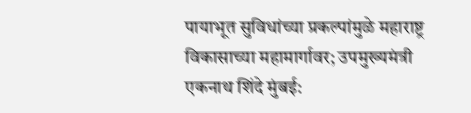पायाभूत सुविधांच्या प्रकल्पांमुळे महाराष्ट्र विकासाच्या महामार्गावर; उपमुख्यमंत्री एकनाथ शिंदे मुंबई: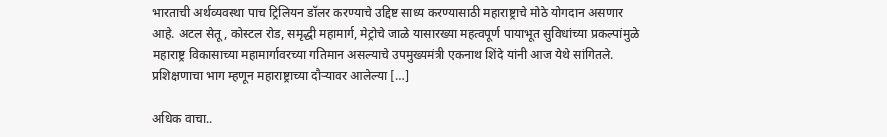भारताची अर्थव्यवस्था पाच ट्रिलियन डॉलर करण्याचे उद्दिष्ट साध्य करण्यासाठी महाराष्ट्राचे मोठे योगदान असणार आहे. अटल सेतू, कोस्टल रोड, समृद्धी महामार्ग, मेट्रोचे जाळे यासारख्या महत्वपूर्ण पायाभूत सुविधांच्या प्रकल्पांमुळे महाराष्ट्र विकासाच्या महामार्गावरच्या गतिमान असल्याचे उपमुख्यमंत्री एकनाथ शिंदे यांनी आज येथे सांगितले. प्रशिक्षणाचा भाग म्हणून महाराष्ट्राच्या दौऱ्यावर आलेल्या […]

अधिक वाचा..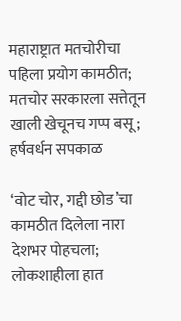महाराष्ट्रात मतचोरीचा पहिला प्रयोग कामठीत; मतचोर सरकारला सत्तेतून खाली खेचूनच गप्प बसू; हर्षवर्धन सपकाळ

‘वोट चोर, गद्दी छोड’चा कामठीत दिलेला नारा देशभर पोहचला; लोकशाहीला हात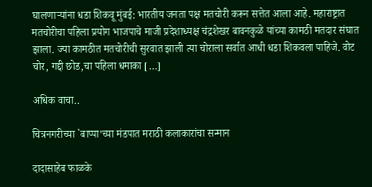घालणाऱ्यांना धडा शिकवू मुंबई: भारतीय जनता पक्ष मतचोरी करून सत्तेत आला आहे. महाराष्ट्रात मतचोरीचा पहिला प्रयोग भाजपाचे माजी प्रदेशाध्यक्ष चंद्रशेखर बावनकुळे यांच्या कामठी मतदार संघात झाला. ज्या कामठीत मतचोरीची सुरवात झाली त्या चोराला सर्वात आधी धडा शिकवला पाहिजे. वोट चोर, गद्दी छोड,चा पहिला धमाका […]

अधिक वाचा..

चित्रनगरीच्या `बाप्पा’च्या मंडपात मराठी कलाकारांचा सन्मान

दादासाहेब फाळके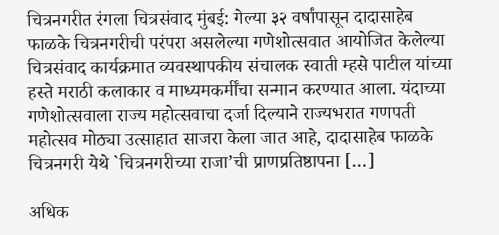चित्रनगरीत रंगला चित्रसंवाद मुंबई: गेल्या ३२ वर्षांपासून दादासाहेब फाळके चित्रनगरीची परंपरा असलेल्या गणेशोत्सवात आयोजित केलेल्या चित्रसंवाद कार्यक्रमात व्यवस्थापकीय संचालक स्वाती म्हसे पाटील यांच्या हस्ते मराठी कलाकार व माध्यमकर्मींचा सन्मान करण्यात आला. यंदाच्या गणेशोत्सवाला राज्य महोत्सवाचा दर्जा दिल्याने राज्यभरात गणपती महोत्सव मोठ्या उत्साहात साजरा केला जात आहे, दादासाहेब फाळके चित्रनगरी येथे `चित्रनगरीच्या राजा’ची प्राणप्रतिष्ठापना […]

अधिक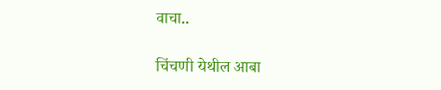वाचा..

चिंचणी येथील आबा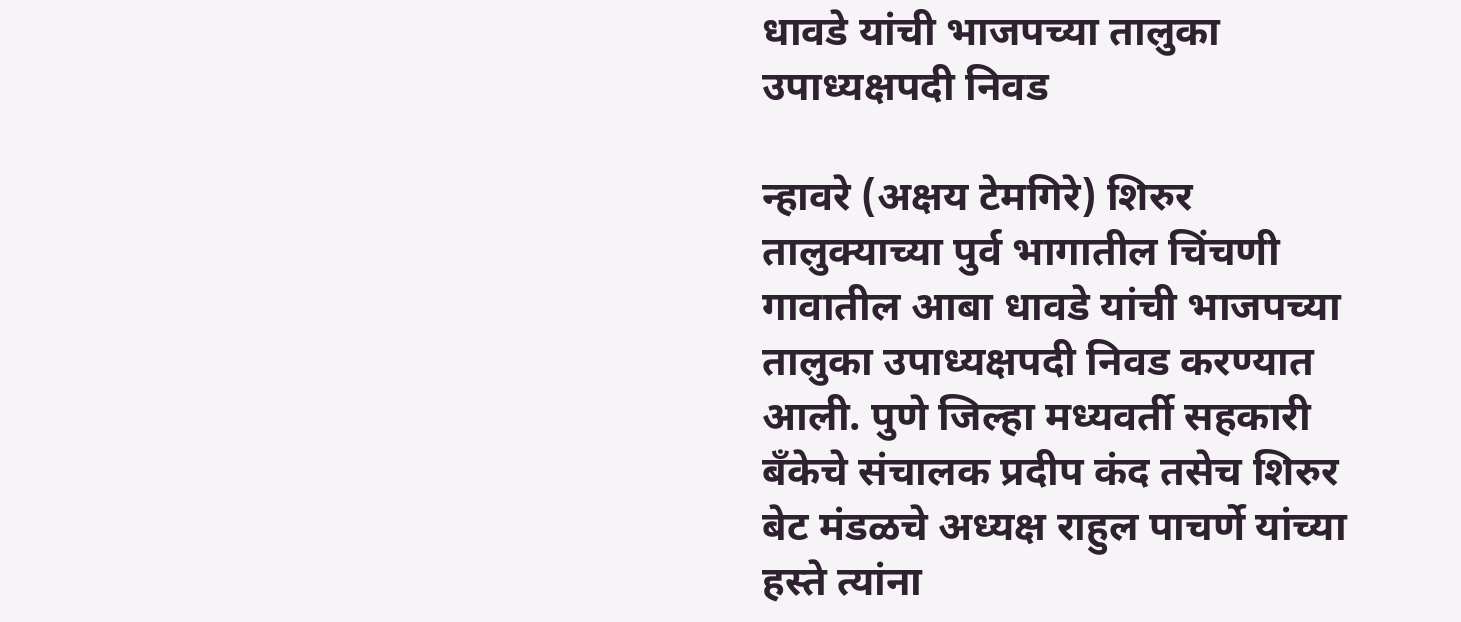धावडे यांची भाजपच्या तालुका उपाध्यक्षपदी निवड

न्हावरे (अक्षय टेमगिरे) शिरुर तालुक्याच्या पुर्व भागातील चिंचणी गावातील आबा धावडे यांची भाजपच्या तालुका उपाध्यक्षपदी निवड करण्यात आली. पुणे जिल्हा मध्यवर्ती सहकारी बँकेचे संचालक प्रदीप कंद तसेच शिरुर बेट मंडळचे अध्यक्ष राहुल पाचर्णे यांच्या हस्ते त्यांना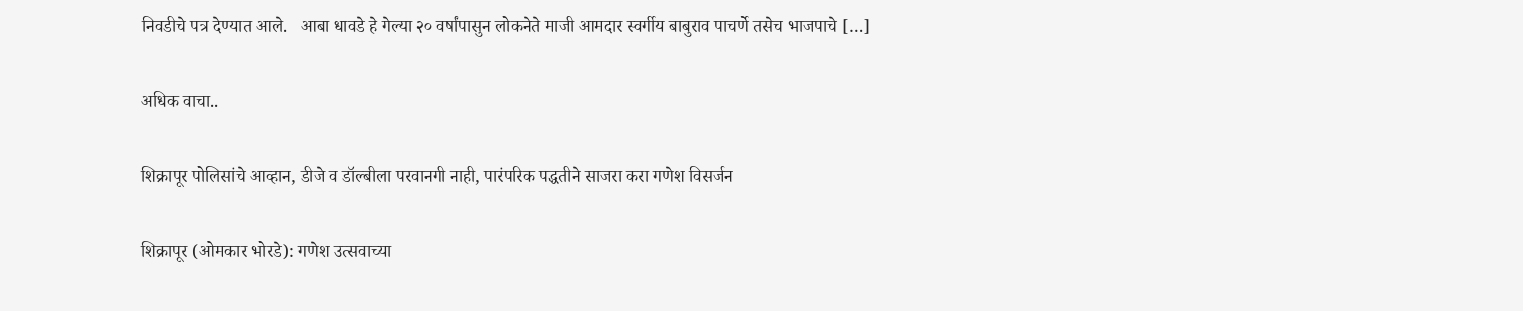निवडीचे पत्र देण्यात आले.   आबा धावडे हे गेल्या २० वर्षांपासुन लोकनेते माजी आमदार स्वर्गीय बाबुराव पाचर्णे तसेच भाजपाचे […]

अधिक वाचा..

शिक्रापूर पोलिसांचे आव्हान, डीजे व डॉल्बीला परवानगी नाही, पारंपरिक पद्धतीने साजरा करा गणेश विसर्जन

शिक्रापूर (ओमकार भोरडे): गणेश उत्सवाच्या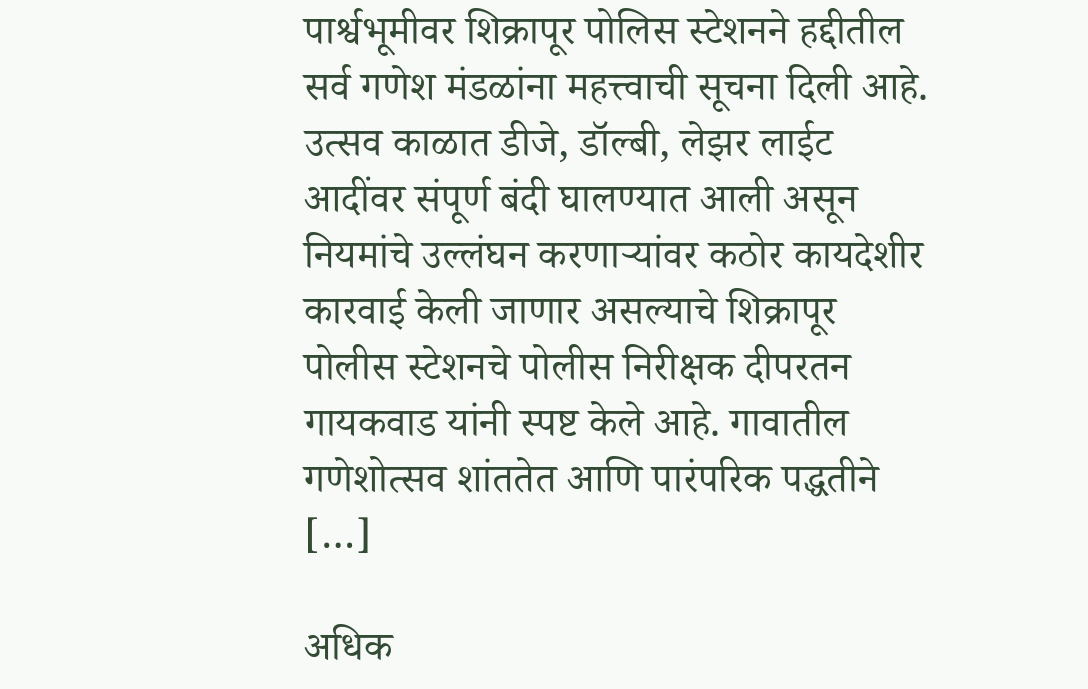पार्श्वभूमीवर शिक्रापूर पोलिस स्टेशनने हद्दीतील सर्व गणेश मंडळांना महत्त्वाची सूचना दिली आहे. उत्सव काळात डीजे, डॉल्बी, लेझर लाईट आदींवर संपूर्ण बंदी घालण्यात आली असून नियमांचे उल्लंघन करणाऱ्यांवर कठोर कायदेशीर कारवाई केली जाणार असल्याचे शिक्रापूर पोलीस स्टेशनचे पोलीस निरीक्षक दीपरतन गायकवाड यांनी स्पष्ट केले आहे. गावातील गणेशोत्सव शांततेत आणि पारंपरिक पद्धतीने […]

अधिक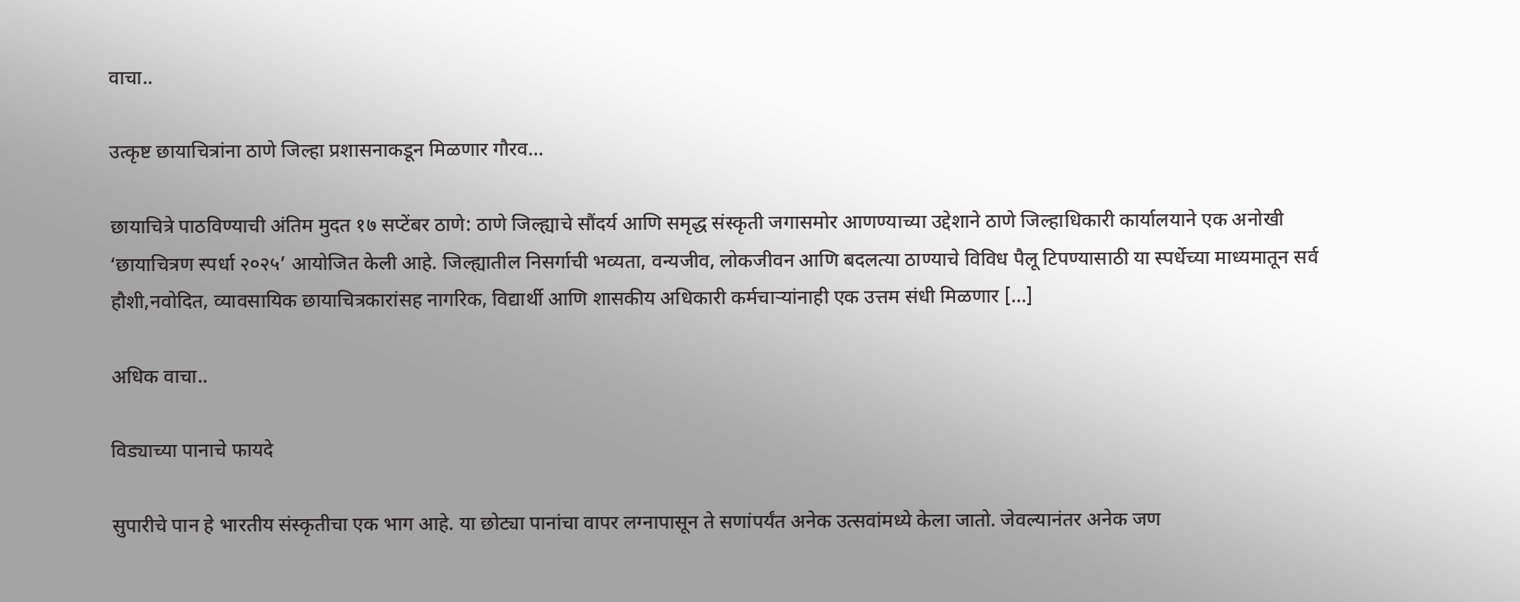वाचा..

उत्कृष्ट छायाचित्रांना ठाणे जिल्हा प्रशासनाकडून मिळणार गौरव…

छायाचित्रे पाठविण्याची अंतिम मुदत १७ सप्टेंबर ठाणे: ठाणे जिल्ह्याचे सौंदर्य आणि समृद्ध संस्कृती जगासमोर आणण्याच्या उद्देशाने ठाणे जिल्हाधिकारी कार्यालयाने एक अनोखी ‘छायाचित्रण स्पर्धा २०२५’ आयोजित केली आहे. जिल्ह्यातील निसर्गाची भव्यता, वन्यजीव, लोकजीवन आणि बदलत्या ठाण्याचे विविध पैलू टिपण्यासाठी या स्पर्धेच्या माध्यमातून सर्व हौशी,नवोदित, व्यावसायिक छायाचित्रकारांसह नागरिक, विद्यार्थी आणि शासकीय अधिकारी कर्मचाऱ्यांनाही एक उत्तम संधी मिळणार […]

अधिक वाचा..

विड्याच्या पानाचे फायदे

सुपारीचे पान हे भारतीय संस्कृतीचा एक भाग आहे. या छोट्या पानांचा वापर लग्नापासून ते सणांपर्यंत अनेक उत्सवांमध्ये केला जातो. जेवल्यानंतर अनेक जण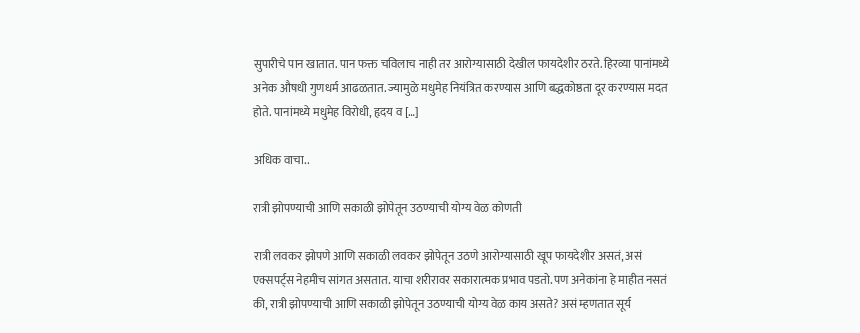सुपारीचे पान खातात. पान फक्त चविलाच नाही तर आरोग्यासाठी देखील फायदेशीर ठरते. हिरव्या पानांमध्ये अनेक औषधी गुणधर्म आढळतात. ज्यामुळे मधुमेह नियंत्रित करण्यास आणि बद्धकोष्ठता दूर करण्यास मदत होते. पानांमध्ये मधुमेह विरोधी, हृदय व […]

अधिक वाचा..

रात्री झोपण्याची आणि सकाळी झोपेतून उठण्याची योग्य वेळ कोणती

रात्री लवकर झोपणे आणि सकाळी लवकर झोपेतून उठणे आरोग्यासाठी खूप फायदेशीर असतं, असं एक्सपर्ट्स नेहमीच सांगत असतात. याचा शरीरावर सकारात्मक प्रभाव पडतो. पण अनेकांना हे माहीत नसतं की, रात्री झोपण्याची आणि सकाळी झोपेतून उठण्याची योग्य वेळ काय असते? असं म्हणतात सूर्य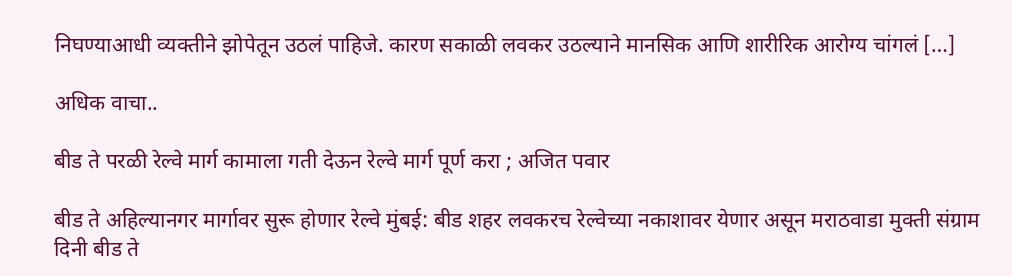निघण्याआधी व्यक्तीने झोपेतून उठलं पाहिजे. कारण सकाळी लवकर उठल्याने मानसिक आणि शारीरिक आरोग्य चांगलं […]

अधिक वाचा..

बीड ते परळी रेल्वे मार्ग कामाला गती देऊन रेल्वे मार्ग पूर्ण करा ; अजित पवार

बीड ते अहिल्यानगर मार्गावर सुरू होणार रेल्वे मुंबई: बीड शहर लवकरच रेल्वेच्या नकाशावर येणार असून मराठवाडा मुक्ती संग्राम दिनी बीड ते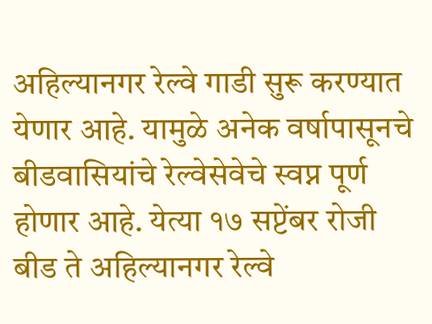अहिल्यानगर रेल्वे गाडी सुरू करण्यात येणार आहे. यामुळे अनेक वर्षापासूनचे बीडवासियांचे रेल्वेसेवेचे स्वप्न पूर्ण होणार आहे. येत्या १७ सप्टेंबर रोजी बीड ते अहिल्यानगर रेल्वे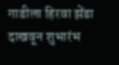गाडीला हिरवा झेंडा दाखवून शुभारंभ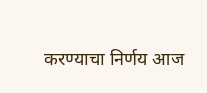करण्याचा निर्णय आज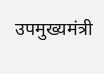उपमुख्यमंत्री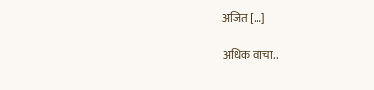अजित […]

अधिक वाचा..